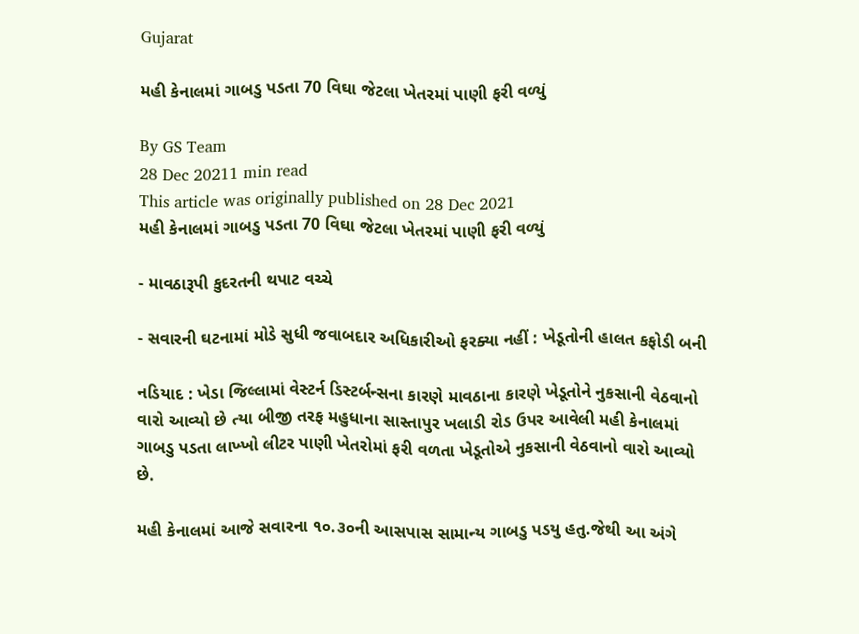Gujarat

મહી કેનાલમાં ગાબડુ પડતા 70 વિઘા જેટલા ખેતરમાં પાણી ફરી વળ્યું

By GS Team
28 Dec 20211 min read
This article was originally published on 28 Dec 2021
મહી કેનાલમાં ગાબડુ પડતા 70 વિઘા જેટલા ખેતરમાં પાણી ફરી વળ્યું

- માવઠારૂપી કુદરતની થપાટ વચ્ચે

- સવારની ઘટનામાં મોડે સુધી જવાબદાર અધિકારીઓ ફરક્યા નહીં : ખેડૂતોની હાલત કફોડી બની

નડિયાદ : ખેડા જિલ્લામાં વેસ્ટર્ન ડિસ્ટર્બન્સના કારણે માવઠાના કારણે ખેડૂતોને નુકસાની વેઠવાનો વારો આવ્યો છે ત્યા બીજી તરફ મહુધાના સાસ્તાપુર ખલાડી રોડ ઉપર આવેલી મહી કેનાલમાં ગાબડુ પડતા લાખ્ખો લીટર પાણી ખેતરોમાં ફરી વળતા ખેડૂતોએ નુકસાની વેઠવાનો વારો આવ્યો છે.

મહી કેનાલમાં આજે સવારના ૧૦.૩૦ની આસપાસ સામાન્ય ગાબડુ પડયુ હતુ.જેથી આ અંગે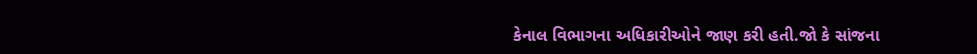કેનાલ વિભાગના અધિકારીઓને જાણ કરી હતી.જો કે સાંજના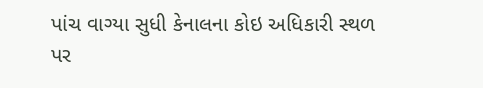પાંચ વાગ્યા સુધી કેનાલના કોઇ અધિકારી સ્થળ પર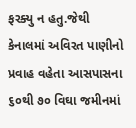ફરક્યુ ન હતુ.જેથી કેનાલમાં અવિરત પાણીનો પ્રવાહ વહેતા આસપાસના ૬૦થી ૭૦ વિઘા જમીનમાં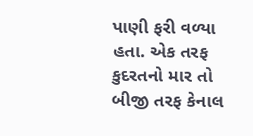પાણી ફરી વળ્યા હતા. એક તરફ કુદરતનો માર તો બીજી તરફ કેનાલ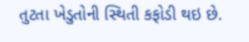તુટતા ખેડુતોની સ્થિતી કફોડી થઇ છે.